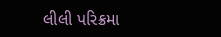લીલી પરિક્રમા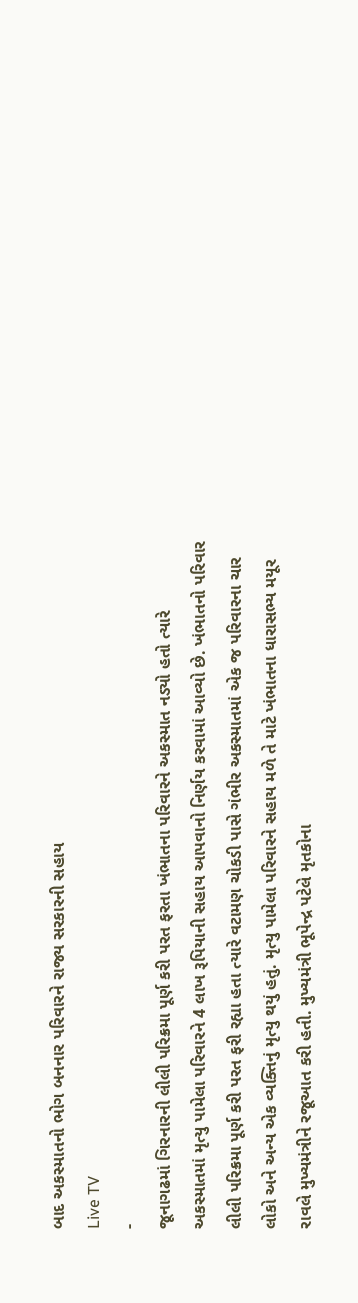બાદ અકસ્માતનો ભોગ બનનાર પરિવારને રાજ્ય સરકારની સહાય
Live TV
-
જૂનાગઢમાં ગિરનારની લીલી પરિક્રમા પૂર્ણ કરી પરત ફરતા ખંભાતના પરિવારને અકસ્માત નડ્યો હતો ત્યારે અકસ્માતમાં મૃત્યુ પામેલા પરિવારને 4 લાખ રૂપિયાની સહાય આપવાનો નિર્ણય કરવામાં આવ્યો છે. ખંભાતનો પરિવાર લીલી પરિક્રમા પૂર્ણ કરી પરત ફરી રહ્યા હતા ત્યારે વટામણ ચોકડી પાસે ગંભીર અકસ્માતમાં એક જ પરિવારના ચાર લોકો અને અન્ય એક વ્યક્તિનું મૃત્યુ થયું હતું. મૃત્યુ પામેલા પરિવારને સહાય મળે તે માટે ખંભાતના ધારાસભ્ય મયૂર રાવલે મુખ્યમંત્રીને રજૂઆત કરી હતી. મુખ્યમંત્રી ભૂપેન્દ્ર પટેલે મૃતકોના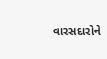વારસદારોને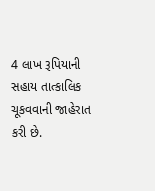4 લાખ રૂપિયાની સહાય તાત્કાલિક ચૂકવવાની જાહેરાત કરી છે.